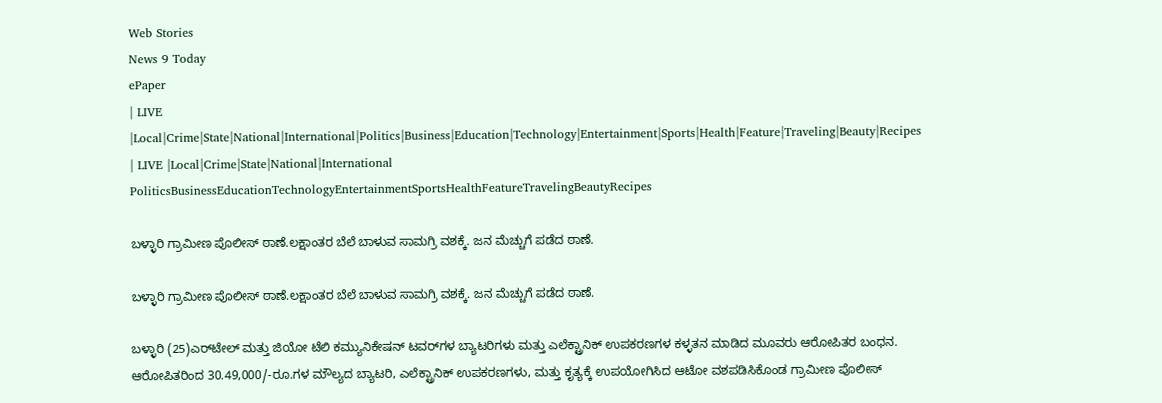Web Stories
News 9 Today
ePaper
| LIVE |Local|Crime|State|National|International|Politics|Business|Education|Technology|Entertainment|Sports|Health|Feature|Traveling|Beauty|Recipes
| LIVE |Local|Crime|State|National|International
PoliticsBusinessEducationTechnologyEntertainmentSportsHealthFeatureTravelingBeautyRecipes

ಬಳ್ಳಾರಿ ಗ್ರಾಮೀಣ ಪೊಲೀಸ್ ಠಾಣೆ.ಲಕ್ಷಾಂತರ ಬೆಲೆ ಬಾಳುವ ಸಾಮಗ್ರಿ ವಶಕ್ಕೆ. ಜನ ಮೆಚ್ಚುಗೆ ಪಡೆದ ಠಾಣೆ.

ಬಳ್ಳಾರಿ ಗ್ರಾಮೀಣ ಪೊಲೀಸ್ ಠಾಣೆ.ಲಕ್ಷಾಂತರ ಬೆಲೆ ಬಾಳುವ ಸಾಮಗ್ರಿ ವಶಕ್ಕೆ. ಜನ ಮೆಚ್ಚುಗೆ ಪಡೆದ ಠಾಣೆ.

ಬಳ್ಳಾರಿ (25)ಎರ್‌ಟೇಲ್ ಮತ್ತು ಜಿಯೋ ಟೆಲಿ ಕಮ್ಯುನಿಕೇಷನ್ ಟವರ್‌ಗಳ ಬ್ಯಾಟರಿಗಳು ಮತ್ತು ಎಲೆಕ್ಟ್ರಾನಿಕ್ ಉಪಕರಣಗಳ ಕಳ್ಳತನ ಮಾಡಿದ ಮೂವರು ಆರೋಪಿತರ ಬಂಧನ. ಆರೋಪಿತರಿಂದ 30.49,000/-ರೂ.ಗಳ ಮೌಲ್ಯದ ಬ್ಯಾಟರಿ, ಎಲೆಕ್ಟ್ರಾನಿಕ್ ಉಪಕರಣಗಳು, ಮತ್ತು ಕೃತ್ಯಕ್ಕೆ ಉಪಯೋಗಿಸಿದ ಆಟೋ ವಶಪಡಿಸಿಕೊಂಡ ಗ್ರಾಮೀಣ ಪೊಲೀಸ್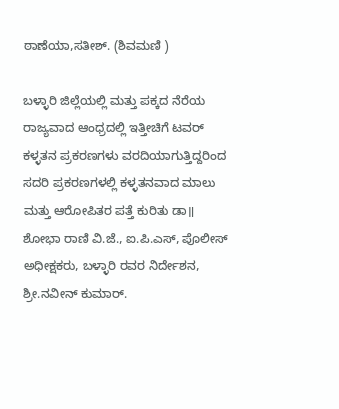ಠಾಣೆಯಾ,ಸತೀಶ್. (ಶಿವಮಣಿ )

ಬಳ್ಳಾರಿ ಜಿಲ್ಲೆಯಲ್ಲಿ ಮತ್ತು ಪಕ್ಕದ ನೆರೆಯ ರಾಜ್ಯವಾದ ಆಂಧ್ರದಲ್ಲಿ ಇತ್ತೀಚಿಗೆ ಟವರ್ ಕಳ್ಳತನ ಪ್ರಕರಣಗಳು ವರದಿಯಾಗುತ್ತಿದ್ದರಿಂದ ಸದರಿ ಪ್ರಕರಣಗಳಲ್ಲಿ ಕಳ್ಳತನವಾದ ಮಾಲು ಮತ್ತು ಆರೋಪಿತರ ಪತ್ತೆ ಕುರಿತು ಡಾ॥ ಶೋಭಾ ರಾಣಿ ವಿ.ಜೆ., ಐ.ಪಿ.ಎಸ್, ಪೊಲೀಸ್ ಅಧೀಕ್ಷಕರು, ಬಳ್ಳಾರಿ ರವರ ನಿರ್ದೇಶನ, ಶ್ರೀ.ನವೀನ್ ಕುಮಾರ್.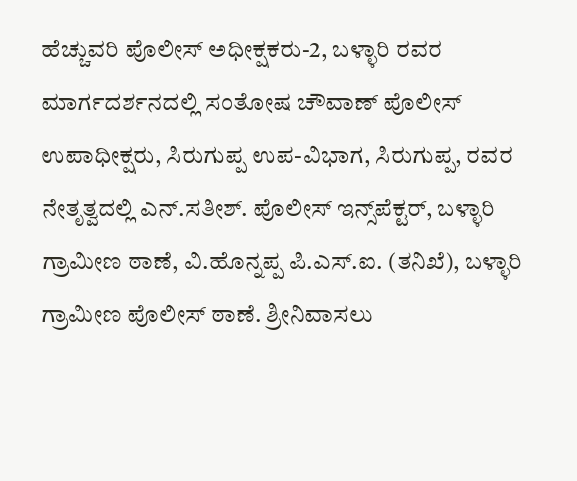ಹೆಚ್ಚುವರಿ ಪೊಲೀಸ್ ಅಧೀಕ್ಷಕರು-2, ಬಳ್ಳಾರಿ ರವರ ಮಾರ್ಗದರ್ಶನದಲ್ಲಿ ಸಂತೋಷ ಚೌವಾಣ್ ಪೊಲೀಸ್ ಉಪಾಧೀಕ್ಷರು, ಸಿರುಗುಪ್ಪ ಉಪ-ವಿಭಾಗ, ಸಿರುಗುಪ್ಪ, ರವರ ನೇತೃತ್ವದಲ್ಲಿ ಎನ್.ಸತೀಶ್. ಪೊಲೀಸ್ ಇನ್ಸ್‌ಪೆಕ್ಟರ್, ಬಳ್ಳಾರಿ ಗ್ರಾಮೀಣ ಠಾಣೆ, ವಿ.ಹೊನ್ನಪ್ಪ ಪಿ.ಎಸ್.ಐ. (ತನಿಖೆ), ಬಳ್ಳಾರಿ ಗ್ರಾಮೀಣ ಪೊಲೀಸ್ ಠಾಣೆ. ಶ್ರೀನಿವಾಸಲು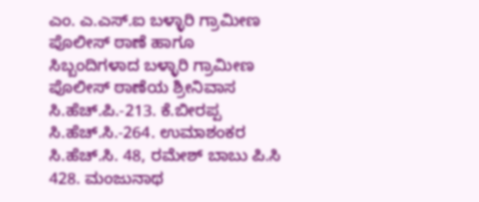ಎಂ. ಎ.ಎಸ್.ಐ ಬಳ್ಳಾರಿ ಗ್ರಾಮೀಣ ಪೊಲೀಸ್ ಠಾಣೆ ಹಾಗೂ ಸಿಬ್ಬಂದಿಗಳಾದ ಬಳ್ಳಾರಿ ಗ್ರಾಮೀಣ ಪೊಲೀಸ್ ಠಾಣೆಯ ಶ್ರೀನಿವಾಸ ಸಿ.ಹೆಚ್.ಪಿ.-213. ಕೆ.ಬೀರಪ್ಪ ಸಿ.ಹೆಚ್.ಸಿ.-264. ಉಮಾಶಂಕರ ಸಿ.ಹೆಚ್.ಸಿ. 48, ರಮೇಶ್ ಬಾಬು ಪಿ.ಸಿ 428. ಮಂಜುನಾಥ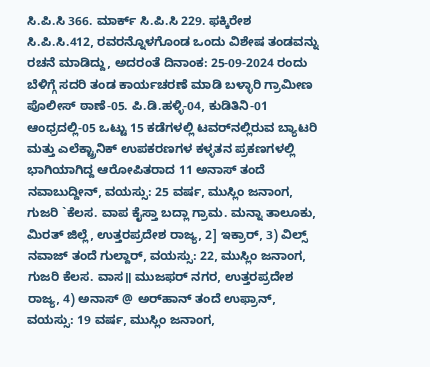ಸಿ.ಪಿ.ಸಿ 366. ಮಾರ್ಕ್ ಸಿ.ಪಿ.ಸಿ 229. ಫಕ್ಕಿರೇಶ ಸಿ.ಪಿ.ಸಿ.412, ರವರನ್ನೊಳಗೊಂಡ ಒಂದು ವಿಶೇಷ ತಂಡವನ್ನು ರಚನೆ ಮಾಡಿದ್ದು, ಅದರಂತೆ ದಿನಾಂಕ: 25-09-2024 ರಂದು ಬೆಳಿಗ್ಗೆ ಸದರಿ ತಂಡ ಕಾರ್ಯಚರಣೆ ಮಾಡಿ ಬಳ್ಳಾರಿ ಗ್ರಾಮೀಣ ಪೊಲೀಸ್ ಠಾಣೆ-05. ಪಿ.ಡಿ.ಹಳ್ಳಿ-04, ಕುಡಿತಿನಿ-01 ಆಂಧ್ರದಲ್ಲಿ-05 ಒಟ್ಟು 15 ಕಡೆಗಳಲ್ಲಿ ಟವರ್‌ನಲ್ಲಿರುವ ಬ್ಯಾಟರಿ ಮತ್ತು ಎಲೆಕ್ಟ್ರಾನಿಕ್ ಉಪಕರಣಗಳ ಕಳ್ಳತನ ಪ್ರಕಣಗಳಲ್ಲಿ ಭಾಗಿಯಾಗಿದ್ದ ಆರೋಪಿತರಾದ 11 ಅನಾಸ್ ತಂದೆ ನವಾಬುದ್ದೀನ್, ವಯಸ್ಸು: 25 ವರ್ಷ, ಮುಸ್ಲಿಂ ಜನಾಂಗ, ಗುಜರಿ `ಕೆಲಸ. ವಾಪ ಕೈಸ್ತಾ ಬದ್ಲಾ ಗ್ರಾಮ. ಮನ್ನಾ ತಾಲೂಕು, ಮಿರತ್ ಜಿಲ್ಲೆ, ಉತ್ತರಪ್ರದೇಶ ರಾಜ್ಯ, 2] ಇಕ್ರಾರ್, 3) ವಿಲ್ಸ್ ನವಾಜ್ ತಂದೆ ಗುಲ್ದಾರ್, ವಯಸ್ಸು: 22, ಮುಸ್ಲಿಂ ಜನಾಂಗ, ಗುಜರಿ ಕೆಲಸ. ವಾಸ॥ ಮುಜಫರ್ ನಗರ, ಉತ್ತರಪ್ರದೇಶ ರಾಜ್ಯ, 4) ಅನಾಸ್ @ ಅರ್‌ಹಾನ್ ತಂದೆ ಉಫ್ರಾನ್, ವಯಸ್ಸು: 19 ವರ್ಷ, ಮುಸ್ಲಿಂ ಜನಾಂಗ,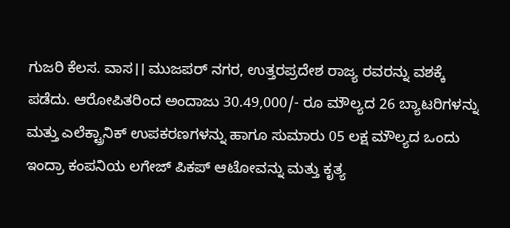ಗುಜರಿ ಕೆಲಸ. ವಾಸ।। ಮುಜಪರ್ ನಗರ, ಉತ್ತರಪ್ರದೇಶ ರಾಜ್ಯ ರವರನ್ನು ವಶಕ್ಕೆ ಪಡೆದು. ಆರೋಪಿತರಿಂದ ಅಂದಾಜು 30.49,000/- ರೂ ಮೌಲ್ಯದ 26 ಬ್ಯಾಟರಿಗಳನ್ನು ಮತ್ತು ಎಲೆಕ್ಟ್ರಾನಿಕ್ ಉಪಕರಣಗಳನ್ನು ಹಾಗೂ ಸುಮಾರು 05 ಲಕ್ಷ ಮೌಲ್ಯದ ಒಂದು ಇಂದ್ರಾ ಕಂಪನಿಯ ಲಗೇಜ್ ಪಿಕಪ್ ಆಟೋವನ್ನು ಮತ್ತು ಕೃತ್ಯ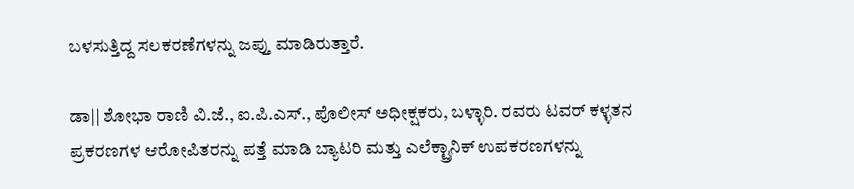ಬಳಸುತ್ತಿದ್ದ ಸಲಕರಣೆಗಳನ್ನು ಜಪ್ತು ಮಾಡಿರುತ್ತಾರೆ.

ಡಾ|| ಶೋಭಾ ರಾಣಿ ವಿ.ಜೆ., ಐ.ಪಿ.ಎಸ್., ಪೊಲೀಸ್ ಅಧೀಕ್ಷಕರು, ಬಳ್ಳಾರಿ. ರವರು ಟವರ್ ಕಳ್ಳತನ ಪ್ರಕರಣಗಳ ಆರೋಪಿತರನ್ನು ಪತ್ತೆ ಮಾಡಿ ಬ್ಯಾಟರಿ ಮತ್ತು ಎಲೆಕ್ಟ್ರಾನಿಕ್ ಉಪಕರಣಗಳನ್ನು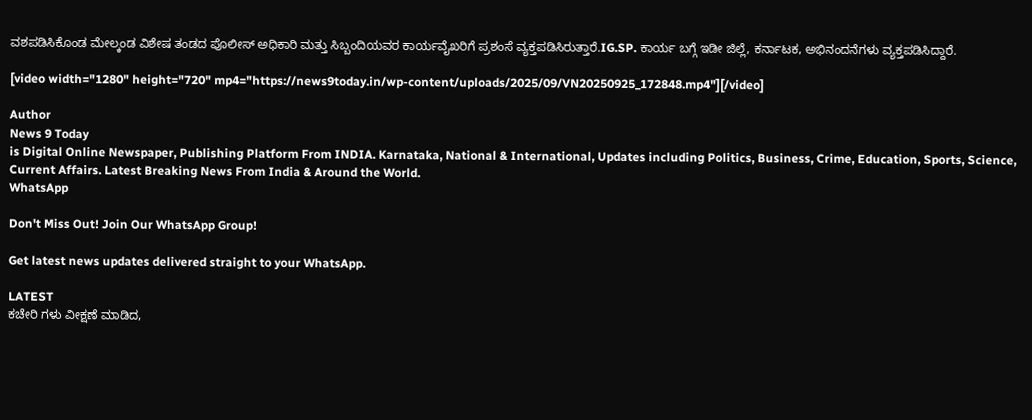ವಶಪಡಿಸಿಕೊಂಡ ಮೇಲ್ಕಂಡ ವಿಶೇಷ ತಂಡದ ಪೊಲೀಸ್ ಅಧಿಕಾರಿ ಮತ್ತು ಸಿಬ್ಬಂದಿಯವರ ಕಾರ್ಯವೈಖರಿಗೆ ಪ್ರಶಂಸೆ ವ್ಯಕ್ತಪಡಿಸಿರುತ್ತಾರೆ.IG.SP. ಕಾರ್ಯ ಬಗ್ಗೆ ಇಡೀ ಜಿಲ್ಲೆ, ಕರ್ನಾಟಕ, ಅಭಿನಂದನೆಗಳು ವ್ಯಕ್ತಪಡಿಸಿದ್ದಾರೆ.

[video width="1280" height="720" mp4="https://news9today.in/wp-content/uploads/2025/09/VN20250925_172848.mp4"][/video]

Author
News 9 Today
is Digital Online Newspaper, Publishing Platform From INDIA. Karnataka, National & International, Updates including Politics, Business, Crime, Education, Sports, Science, Current Affairs. Latest Breaking News From India & Around the World.
WhatsApp

Don't Miss Out! Join Our WhatsApp Group!

Get latest news updates delivered straight to your WhatsApp.

LATEST
ಕಚೇರಿ ಗಳು ವೀಕ್ಷಣೆ ಮಾಡಿದ,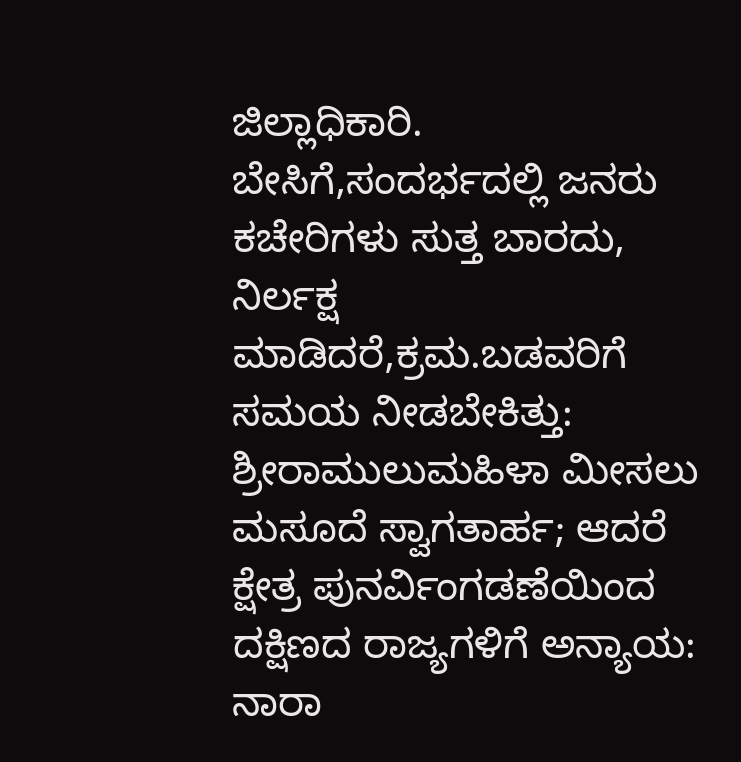ಜಿಲ್ಲಾಧಿಕಾರಿ. ಬೇಸಿಗೆ,ಸಂದರ್ಭದಲ್ಲಿ ಜನರು ಕಚೇರಿಗಳು ಸುತ್ತ ಬಾರದು, ನಿರ್ಲಕ್ಷ ಮಾಡಿದರೆ,ಕ್ರಮ.ಬಡವರಿಗೆ ಸಮಯ ನೀಡಬೇಕಿತ್ತು: ಶ್ರೀರಾಮುಲುಮಹಿಳಾ ಮೀಸಲು ಮಸೂದೆ ಸ್ವಾಗತಾರ್ಹ; ಆದರೆ ಕ್ಷೇತ್ರ ಪುನರ್ವಿಂಗಡಣೆಯಿಂದ ದಕ್ಷಿಣದ ರಾಜ್ಯಗಳಿಗೆ ಅನ್ಯಾಯ: ನಾರಾ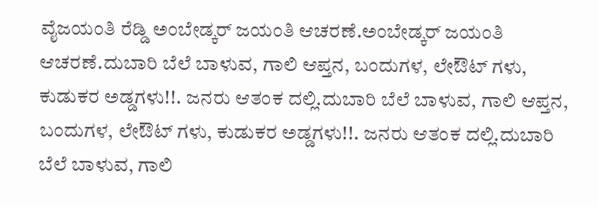ವೈಜಯಂತಿ ರೆಡ್ಡಿ ಅಂಬೇಡ್ಕರ್ ಜಯಂತಿ ಆಚರಣೆ.ಅಂಬೇಡ್ಕರ್ ಜಯಂತಿ ಆಚರಣೆ.ದುಬಾರಿ ಬೆಲೆ ಬಾಳುವ, ಗಾಲಿ ಆಪ್ತನ, ಬಂದುಗಳ, ಲೇಔಟ್ ಗಳು, ಕುಡುಕರ ಅಡ್ಡಗಳು!!. ಜನರು ಆತಂಕ ದಲ್ಲಿ.ದುಬಾರಿ ಬೆಲೆ ಬಾಳುವ, ಗಾಲಿ ಆಪ್ತನ, ಬಂದುಗಳ, ಲೇಔಟ್ ಗಳು, ಕುಡುಕರ ಅಡ್ಡಗಳು!!. ಜನರು ಆತಂಕ ದಲ್ಲಿ.ದುಬಾರಿ ಬೆಲೆ ಬಾಳುವ, ಗಾಲಿ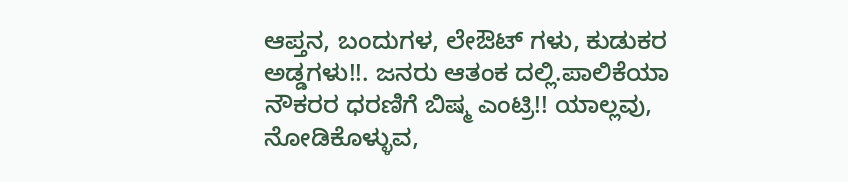ಆಪ್ತನ, ಬಂದುಗಳ, ಲೇಔಟ್ ಗಳು, ಕುಡುಕರ ಅಡ್ಡಗಳು!!. ಜನರು ಆತಂಕ ದಲ್ಲಿ.ಪಾಲಿಕೆಯಾ ನೌಕರರ ಧರಣಿಗೆ ಬಿಷ್ಮ ಎಂಟ್ರಿ!! ಯಾಲ್ಲವು, ನೋಡಿಕೊಳ್ಳುವ,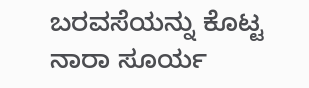ಬರವಸೆಯನ್ನು ಕೊಟ್ಟ ನಾರಾ ಸೂರ್ಯ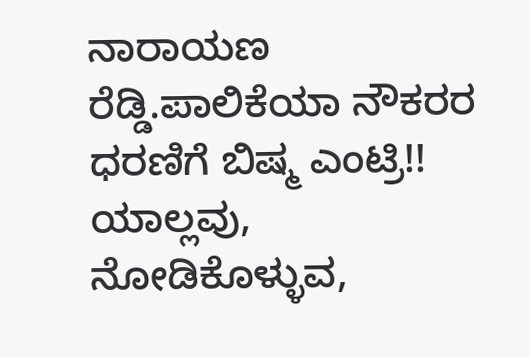ನಾರಾಯಣ ರೆಡ್ಡಿ.ಪಾಲಿಕೆಯಾ ನೌಕರರ ಧರಣಿಗೆ ಬಿಷ್ಮ ಎಂಟ್ರಿ!! ಯಾಲ್ಲವು, ನೋಡಿಕೊಳ್ಳುವ,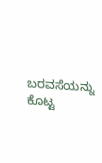ಬರವಸೆಯನ್ನು ಕೊಟ್ಟ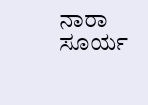ನಾರಾ ಸೂರ್ಯ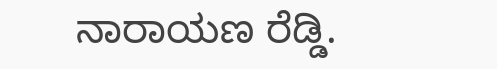ನಾರಾಯಣ ರೆಡ್ಡಿ.